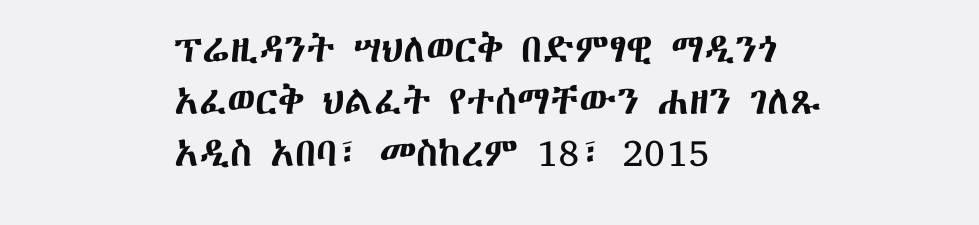ፕሬዚዳንት ሣህለወርቅ በድምፃዊ ማዲንጎ አፈወርቅ ህልፈት የተሰማቸውን ሐዘን ገለጹ
አዲስ አበባ፣ መስከረም 18፣ 2015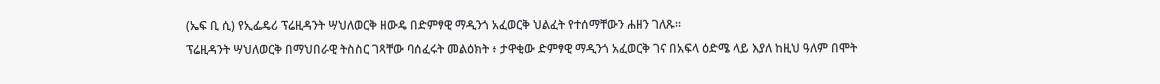(ኤፍ ቢ ሲ) የኢፌዴሪ ፕሬዚዳንት ሣህለወርቅ ዘውዴ በድምፃዊ ማዲንጎ አፈወርቅ ህልፈት የተሰማቸውን ሐዘን ገለጹ፡፡
ፕሬዚዳንት ሣህለወርቅ በማህበራዊ ትስስር ገጻቸው ባሰፈሩት መልዕክት ፥ ታዋቂው ድምፃዊ ማዲንጎ አፈወርቅ ገና በአፍላ ዕድሜ ላይ እያለ ከዚህ ዓለም በሞት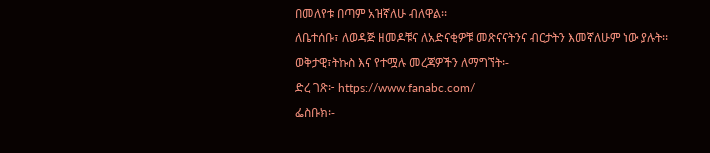በመለየቱ በጣም አዝኛለሁ ብለዋል፡፡
ለቤተሰቡ፣ ለወዳጅ ዘመዶቹና ለአድናቂዎቹ መጽናናትንና ብርታትን እመኛለሁም ነው ያሉት፡፡
ወቅታዊ፣ትኩስ እና የተሟሉ መረጃዎችን ለማግኘት፡-
ድረ ገጽ፦ https://www.fanabc.com/
ፌስቡክ፡-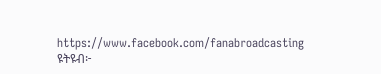https://www.facebook.com/fanabroadcasting
ዩትዩብ፦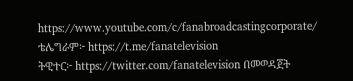https://www.youtube.com/c/fanabroadcastingcorporate/
ቴሌግራም፦ https://t.me/fanatelevision
ትዊተር፦ https://twitter.com/fanatelevision በመወዳጀት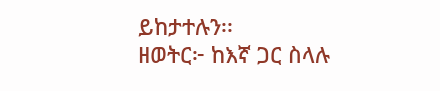ይከታተሉን፡፡
ዘወትር፦ ከእኛ ጋር ስላሉ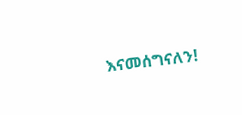እናመሰግናለን!